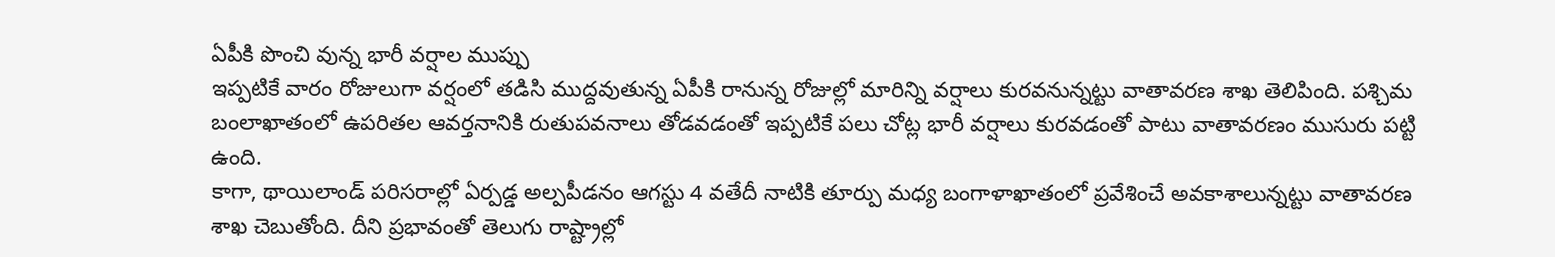ఏపీకి పొంచి వున్న భారీ వర్షాల ముప్పు
ఇప్పటికే వారం రోజులుగా వర్షంలో తడిసి ముద్దవుతున్న ఏపీకి రానున్న రోజుల్లో మారిన్ని వర్షాలు కురవనున్నట్టు వాతావరణ శాఖ తెలిపింది. పశ్చిమ బంలాఖాతంలో ఉపరితల ఆవర్తనానికి రుతుపవనాలు తోడవడంతో ఇప్పటికే పలు చోట్ల భారీ వర్షాలు కురవడంతో పాటు వాతావరణం ముసురు పట్టి ఉంది.
కాగా, థాయిలాండ్ పరిసరాల్లో ఏర్పడ్డ అల్పపీడనం ఆగస్టు 4 వతేదీ నాటికి తూర్పు మధ్య బంగాళాఖాతంలో ప్రవేశించే అవకాశాలున్నట్టు వాతావరణ శాఖ చెబుతోంది. దీని ప్రభావంతో తెలుగు రాష్ట్రాల్లో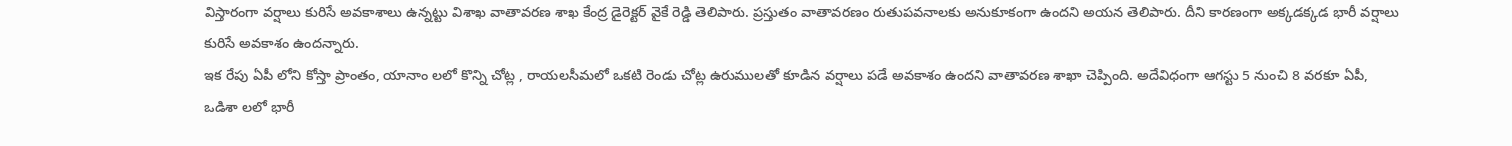విస్తారంగా వర్షాలు కురిసే అవకాశాలు ఉన్నట్టు విశాఖ వాతావరణ శాఖ కేంద్ర డైరెక్టర్ వైకే రెడ్డి తెలిపారు. ప్రస్తుతం వాతావరణం రుతుపవనాలకు అనుకూకంగా ఉందని అయన తెలిపారు. దీని కారణంగా అక్కడక్కడ భారీ వర్షాలు కురిసే అవకాశం ఉందన్నారు.
ఇక రేపు ఏపీ లోని కోస్తా ప్రాంతం, యానాం లలో కొన్ని చోట్ల , రాయలసీమలో ఒకటి రెండు చోట్ల ఉరుములతో కూడిన వర్షాలు పడే అవకాశం ఉందని వాతావరణ శాఖా చెప్పింది. అదేవిధంగా ఆగస్టు 5 నుంచి 8 వరకూ ఏపీ, ఒడిశా లలో భారీ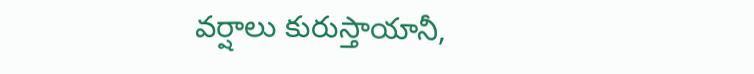వర్షాలు కురుస్తాయానీ,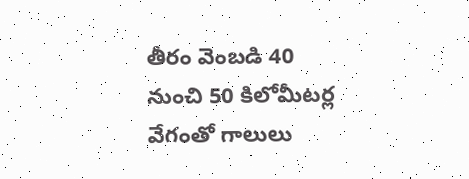తీరం వెంబడి 40 నుంచి 50 కిలోమీటర్ల వేగంతో గాలులు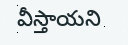వీస్తాయని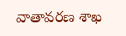వాతావరణ శాఖ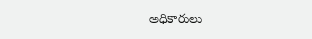అధికారులు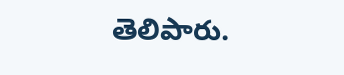తెలిపారు.